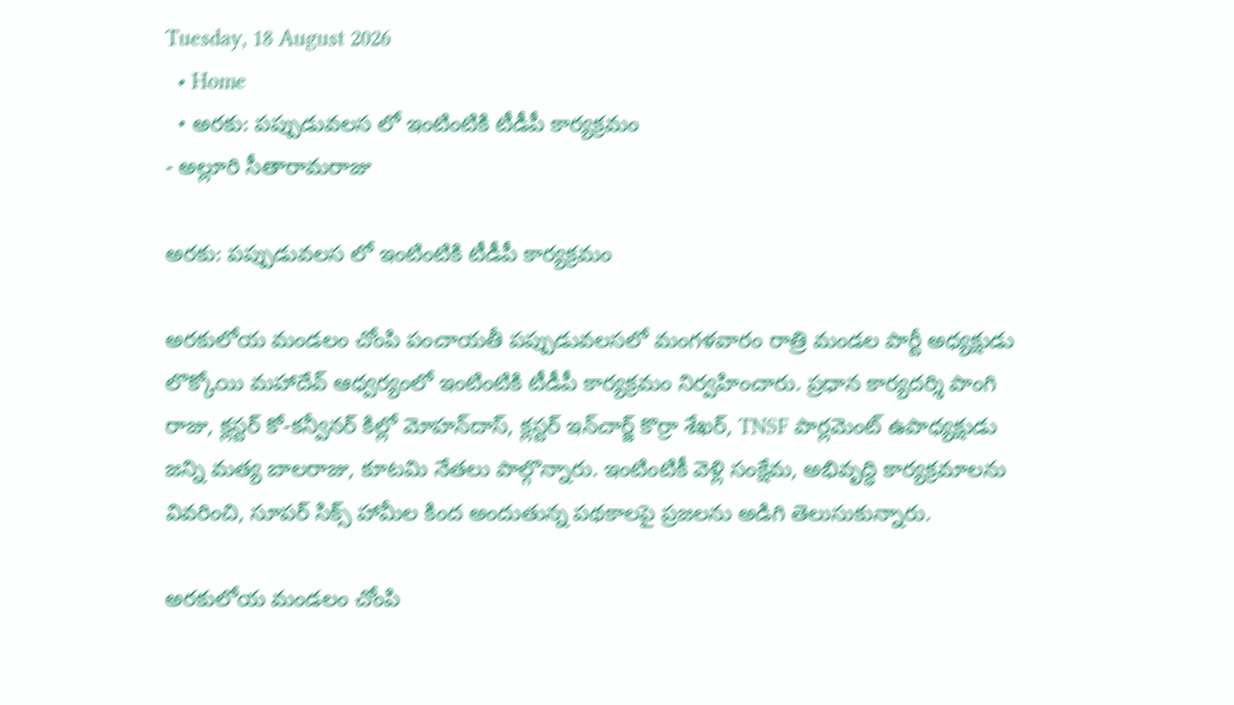Tuesday, 18 August 2026
  • Home
  • అరకు: పప్పుడువలస లో ఇంటింటికి టీడీపీ కార్యక్రమం
- అల్లూరి సీతారామరాజు

అరకు: పప్పుడువలస లో ఇంటింటికి టీడీపీ కార్యక్రమం

అరకులోయ మండలం చోంపి పంచాయతీ పప్పుడువలసలో మంగళవారం రాత్రి మండల పార్టీ అధ్యక్షుడు లొక్కోయి మహాదేవ్ ఆధ్వర్యంలో ఇంటింటికి టీడీపీ కార్యక్రమం నిర్వహించారు. ప్రధాన కార్యదర్శి పాంగి రాజు, క్లస్టర్ కో-కన్వీనర్ కిల్లో మోహన్‌దాస్, క్లస్టర్ ఇన్‌చార్జ్ కొర్రా శేఖర్, TNSF పార్లమెంట్ ఉపాధ్యక్షుడు జన్ని మత్య బాలరాజు, కూటమి నేతలు పాల్గొన్నారు. ఇంటింటికీ వెళ్లి సంక్షేమ, అభివృద్ధి కార్యక్రమాలను వివరించి, సూపర్ సిక్స్ హామీల కింద అందుతున్న పథకాలపై ప్రజలను అడిగి తెలుసుకున్నారు.

అరకులోయ మండలం చోంపి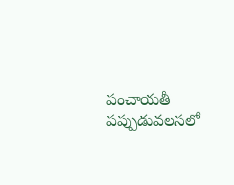పంచాయతీ పప్పుడువలసలో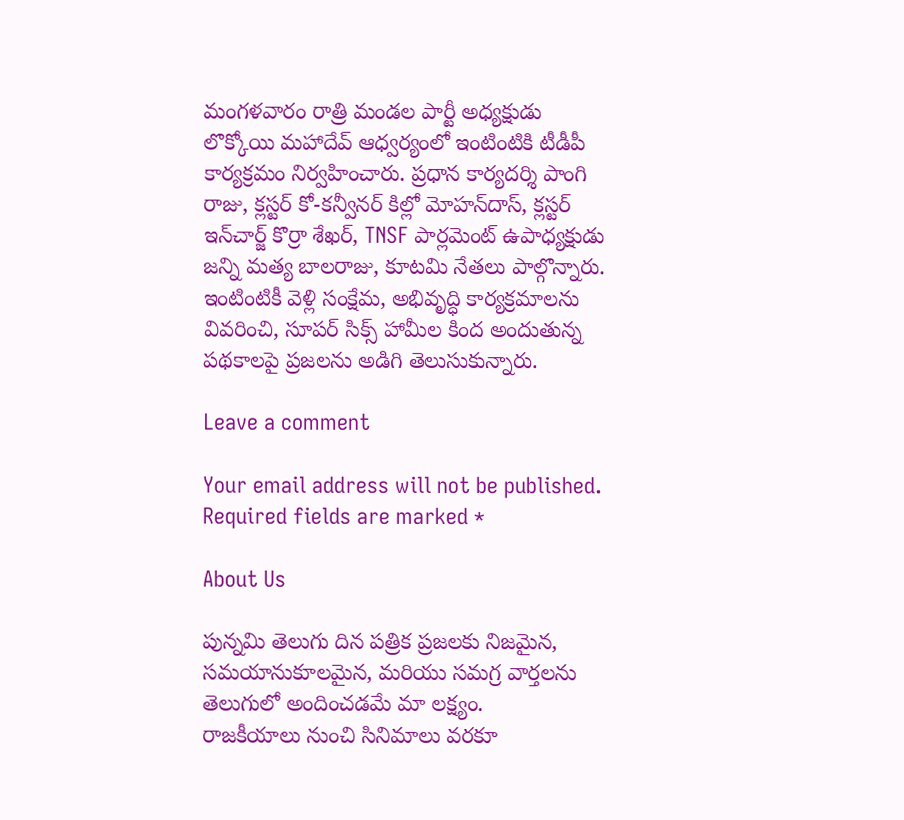మంగళవారం రాత్రి మండల పార్టీ అధ్యక్షుడు లొక్కోయి మహాదేవ్ ఆధ్వర్యంలో ఇంటింటికి టీడీపీ కార్యక్రమం నిర్వహించారు. ప్రధాన కార్యదర్శి పాంగి రాజు, క్లస్టర్ కో-కన్వీనర్ కిల్లో మోహన్‌దాస్, క్లస్టర్ ఇన్‌చార్జ్ కొర్రా శేఖర్, TNSF పార్లమెంట్ ఉపాధ్యక్షుడు జన్ని మత్య బాలరాజు, కూటమి నేతలు పాల్గొన్నారు. ఇంటింటికీ వెళ్లి సంక్షేమ, అభివృద్ధి కార్యక్రమాలను వివరించి, సూపర్ సిక్స్ హామీల కింద అందుతున్న పథకాలపై ప్రజలను అడిగి తెలుసుకున్నారు.

Leave a comment

Your email address will not be published. Required fields are marked *

About Us

పున్నమి తెలుగు దిన పత్రిక ప్రజలకు నిజమైన, సమయానుకూలమైన, మరియు సమగ్ర వార్తలను తెలుగులో అందించడమే మా లక్ష్యం.
రాజకీయాలు నుంచి సినిమాలు వరకూ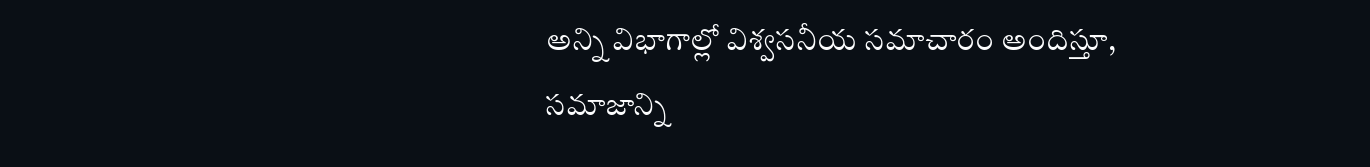అన్ని విభాగాల్లో విశ్వసనీయ సమాచారం అందిస్తూ, సమాజాన్ని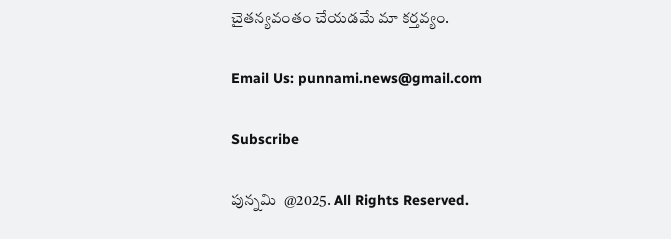చైతన్యవంతం చేయడమే మా కర్తవ్యం.

Email Us: punnami.news@gmail.com

Subscribe

పున్నమి  @2025. All Rights Reserved.